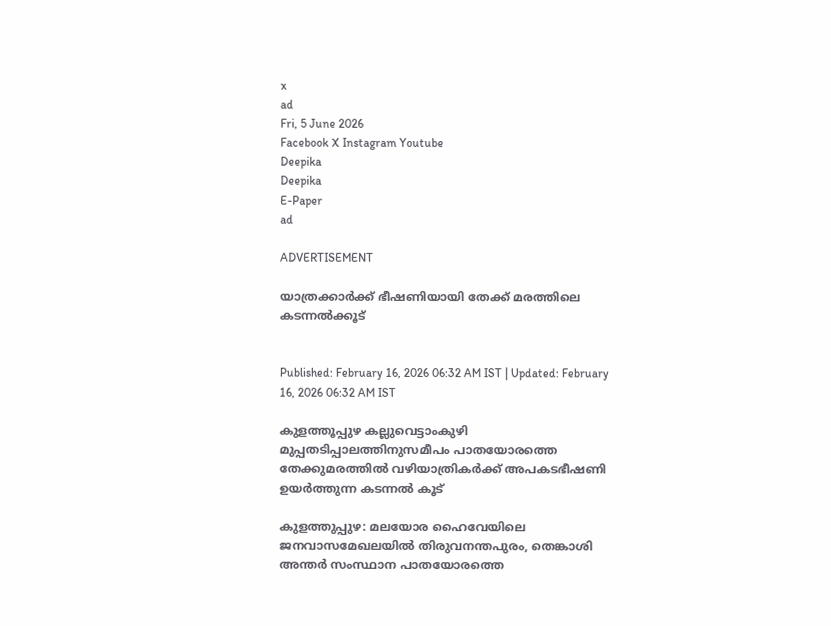x
ad
Fri, 5 June 2026
Facebook X Instagram Youtube
Deepika
Deepika
E-Paper
ad

ADVERTISEMENT

യാത്രക്കാർക്ക് ഭീഷണിയായി തേക്ക് മരത്തിലെ കടന്നൽക്കൂട്


Published: February 16, 2026 06:32 AM IST | Updated: February 16, 2026 06:32 AM IST

കുളത്തൂപ്പുഴ കല്ലുവെട്ടാംകുഴി മുപ്പതടിപ്പാലത്തിനുസമീപം പാതയോരത്തെ തേക്കുമരത്തിൽ വഴിയാത്രികർക്ക് അപകടഭീഷണി ഉയർത്തുന്ന കടന്നൽ കൂട്

കുളത്തുപ്പുഴ: മലയോര ഹൈവേയിലെ ജനവാസമേഖലയിൽ തിരുവനന്തപുരം, തെങ്കാശി അന്തർ സംസ്ഥാന പാതയോരത്തെ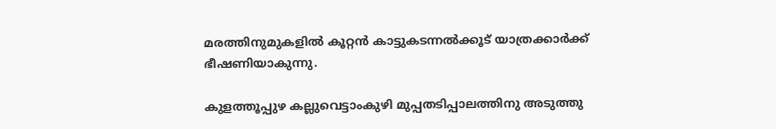മരത്തിനുമുകളിൽ കൂറ്റൻ കാട്ടുകടന്നൽക്കൂട് യാത്രക്കാർക്ക് ഭീഷണിയാകുന്നു.

കുളത്തൂപ്പുഴ കല്ലുവെട്ടാംകുഴി മുപ്പതടിപ്പാലത്തിനു അടുത്തു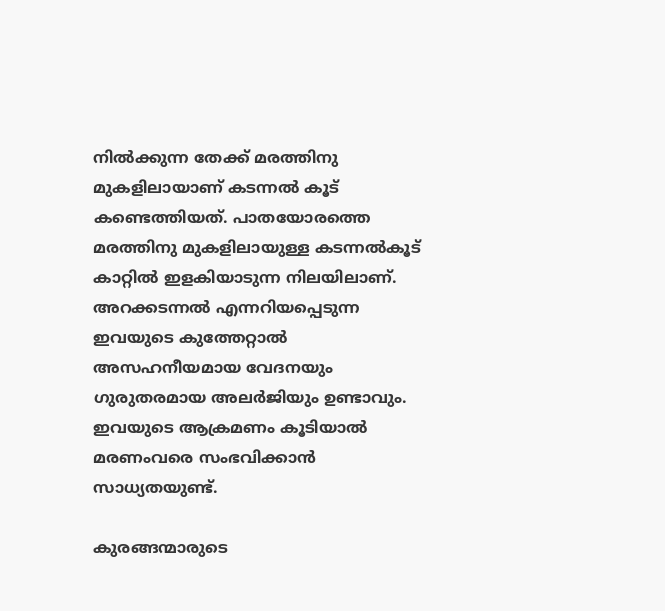നിൽക്കുന്ന തേക്ക് മരത്തിനു മുകളിലായാണ് കടന്നൽ കൂട് കണ്ടെത്തിയത്. പാതയോരത്തെ മരത്തിനു മുകളിലായുള്ള കടന്നൽകൂട് കാറ്റിൽ ഇളകിയാടുന്ന നിലയിലാണ്. അറക്കടന്നൽ എന്നറിയപ്പെടുന്ന ഇവയുടെ കുത്തേറ്റാൽ അസഹനീയമായ വേദനയും ഗുരുതരമായ അലർജിയും ഉണ്ടാവും. ഇവയുടെ ആക്രമണം കൂടിയാൽ മരണംവരെ സംഭവിക്കാൻ സാധ്യതയുണ്ട്.

കുരങ്ങന്മാരുടെ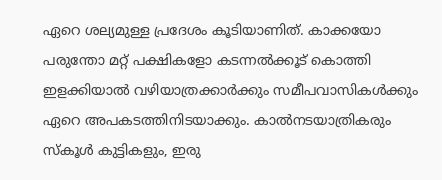ഏറെ ശല്യമുള്ള പ്രദേശം കൂടിയാണിത്. കാക്കയോ പരുന്തോ മറ്റ് പക്ഷികളോ കടന്നൽക്കൂട് കൊത്തി ഇളക്കിയാൽ വഴിയാത്രക്കാർക്കും സമീപവാസികൾക്കും ഏറെ അപകടത്തിനിടയാക്കും. കാൽനടയാത്രികരും സ്കൂൾ കുട്ടികളും, ഇരു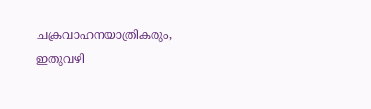ചക്രവാഹനയാത്രികരും, ഇതുവഴി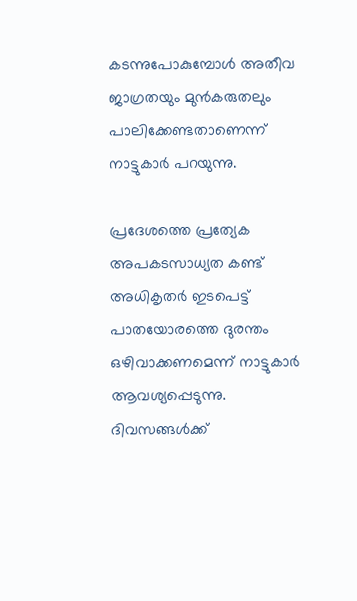കടന്നുപോകുമ്പോൾ അതീവ ജാഗ്രതയും മുൻകരുതലും പാലിക്കേണ്ടതാണെന്ന് നാട്ടുകാർ പറയുന്നു.

പ്രദേശത്തെ പ്രത്യേക അപകടസാധ്യത കണ്ട് അധികൃതർ ഇടപെട്ട് പാതയോരത്തെ ദുരന്തം ഒഴിവാക്കണമെന്ന് നാട്ടുകാർ ആവശ്യപ്പെടുന്നു. ദിവസങ്ങൾക്ക്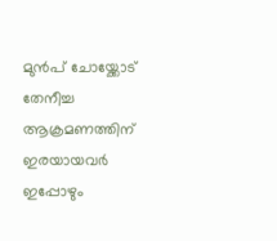മുൻപ് ചോയ്ക്കോട് തേനീച്ച ആക്രമണത്തിന് ഇരയായവർ ഇപ്പോഴും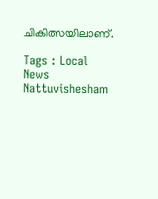ചികിത്സയിലാണ്.

Tags : Local News Nattuvishesham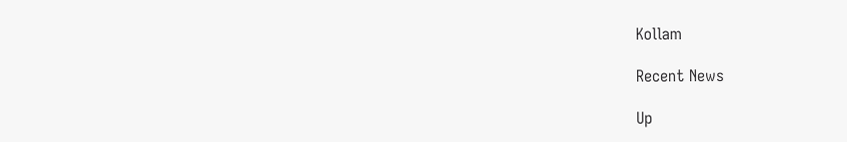Kollam

Recent News

Up